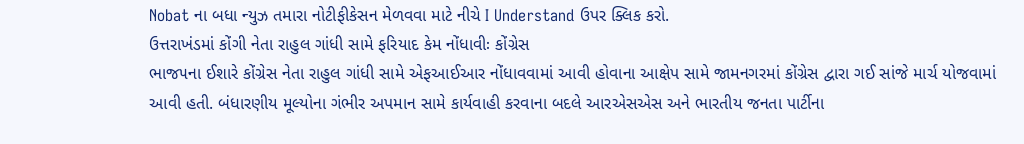Nobat ના બધા ન્યુઝ તમારા નોટીફીકેસન મેળવવા માટે નીચે I Understand ઉપર ક્લિક કરો.
ઉત્તરાખંડમાં કોંગી નેતા રાહુલ ગાંધી સામે ફરિયાદ કેમ નોંધાવીઃ કોંગ્રેસ
ભાજ૫ના ઈશારે કોંગ્રેસ નેતા રાહુલ ગાંધી સામે એફઆઈઆર નોંધાવવામાં આવી હોવાના આક્ષેપ સામે જામનગરમાં કોંગ્રેસ દ્વારા ગઈ સાંજે માર્ચ યોજવામાં આવી હતી. બંધારણીય મૂલ્યોના ગંભીર અપમાન સામે કાર્યવાહી કરવાના બદલે આરએસએસ અને ભારતીય જનતા પાર્ટીના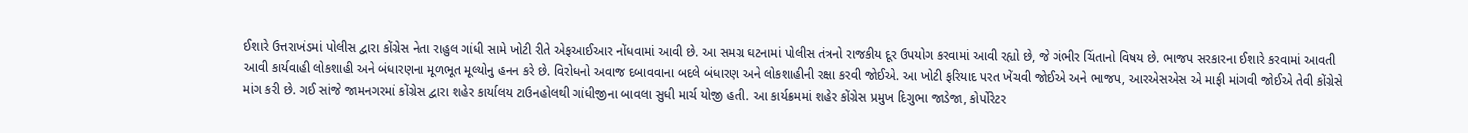ઈશારે ઉત્તરાખંડમાં પોલીસ દ્વારા કોંગ્રેસ નેતા રાહુલ ગાંધી સામે ખોટી રીતે એફઆઈઆર નોંધવામાં આવી છે. આ સમગ્ર ઘટનામાં પોલીસ તંત્રનો રાજકીય દૂર ઉપયોગ કરવામાં આવી રહ્યો છે, જે ગંભીર ચિંતાનો વિષય છે. ભાજપ સરકારના ઈશારે કરવામાં આવતી આવી કાર્યવાહી લોકશાહી અને બંધારણના મૂળભૂત મૂલ્યોનુ હનન કરે છે. વિરોધનો અવાજ દબાવવાના બદલે બંધારણ અને લોકશાહીની રક્ષા કરવી જોઈએ. આ ખોટી ફરિયાદ પરત ખેંચવી જોઈએ અને ભાજપ, આરએસએસ એ માફી માંગવી જોઈએ તેવી કોંગ્રેસે માંગ કરી છે. ગઈ સાંજે જામનગરમાં કોંગ્રેસ દ્વારા શહેર કાર્યાલય ટાઉનહોલથી ગાંધીજીના બાવલા સુધી માર્ચ યોજી હતી. આ કાર્યક્રમમાં શહેર કોંગ્રેસ પ્રમુખ દિગુભા જાડેજા, કોર્પોરેટર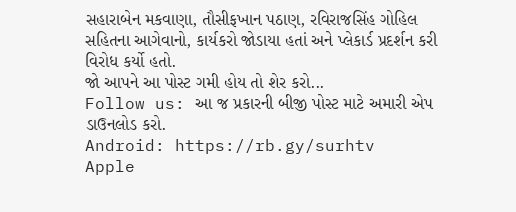સહારાબેન મકવાણા, તૌસીફખાન પઠાણ, રવિરાજસિંહ ગોહિલ સહિતના આગેવાનો, કાર્યકરો જોડાયા હતાં અને પ્લેકાર્ડ પ્રદર્શન કરી વિરોધ કર્યો હતો.
જો આપને આ પોસ્ટ ગમી હોય તો શેર કરો...
Follow us: આ જ પ્રકારની બીજી પોસ્ટ માટે અમારી એપ ડાઉનલોડ કરો.
Android: https://rb.gy/surhtv
Apple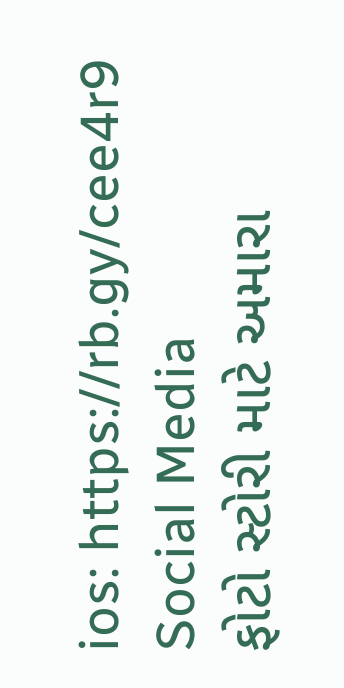ios: https://rb.gy/cee4r9
Social Media
ફોટો સ્ટોરી માટે અમારા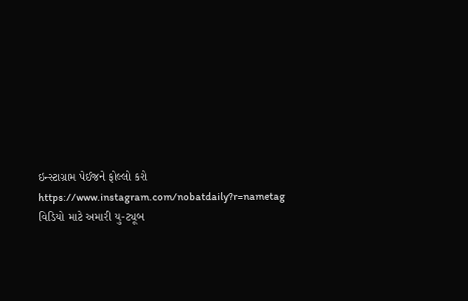ઇન્સ્ટાગ્રામ પેઈજને ફોલ્લો કરો
https://www.instagram.com/nobatdaily?r=nametag
વિડિયો માટે અમારી યુ-ટ્યૂબ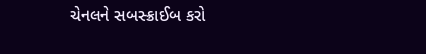ચેનલને સબસ્ક્રાઈબ કરો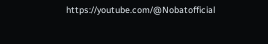https://youtube.com/@Nobatofficial